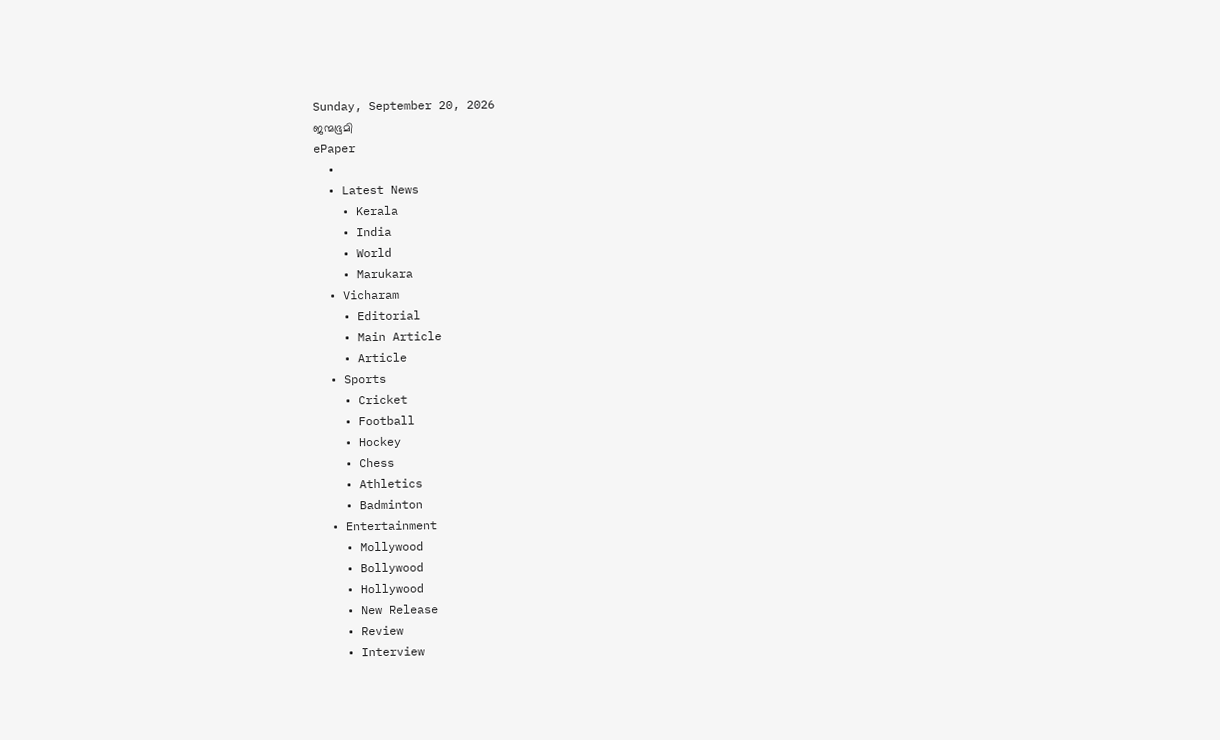Sunday, September 20, 2026
ജന്മഭൂമി
ePaper
  •
  • Latest News
    • Kerala
    • India
    • World
    • Marukara
  • Vicharam
    • Editorial
    • Main Article
    • Article
  • Sports
    • Cricket
    • Football
    • Hockey
    • Chess
    • Athletics
    • Badminton
  • Entertainment
    • Mollywood
    • Bollywood
    • Hollywood
    • New Release
    • Review
    • Interview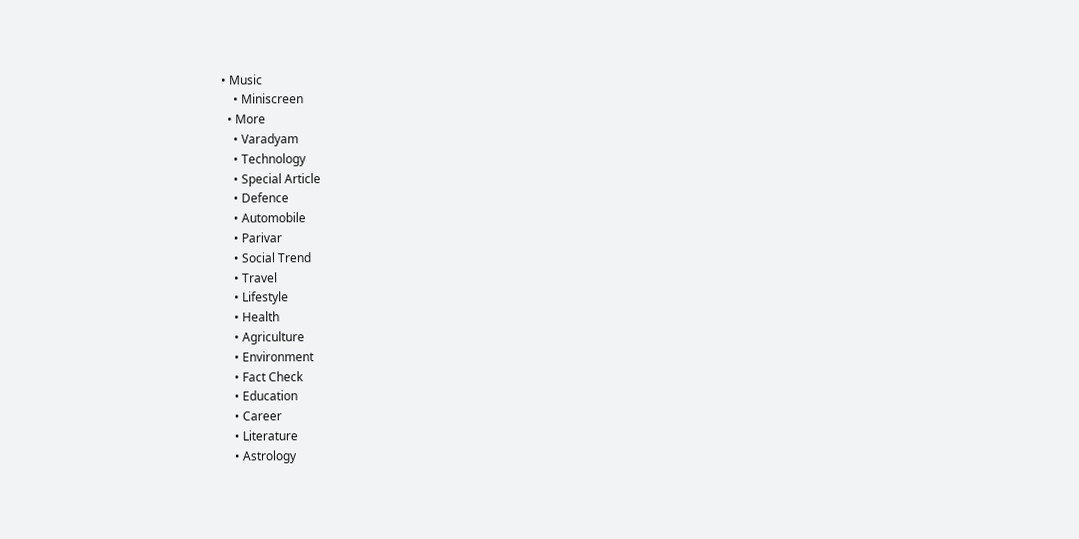• Music
    • Miniscreen
  • More
    • Varadyam
    • Technology
    • Special Article
    • Defence
    • Automobile
    • Parivar
    • Social Trend
    • Travel
    • Lifestyle
    • Health
    • Agriculture
    • Environment
    • Fact Check
    • Education
    • Career
    • Literature
    • Astrology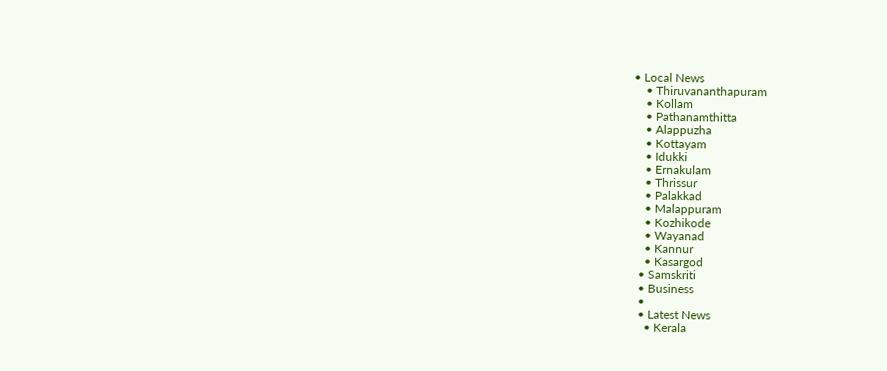• Local News
    • Thiruvananthapuram
    • Kollam
    • Pathanamthitta
    • Alappuzha
    • Kottayam
    • Idukki
    • Ernakulam
    • Thrissur
    • Palakkad
    • Malappuram
    • Kozhikode
    • Wayanad
    • Kannur
    • Kasargod
  • Samskriti
  • Business
  •
  • Latest News
    • Kerala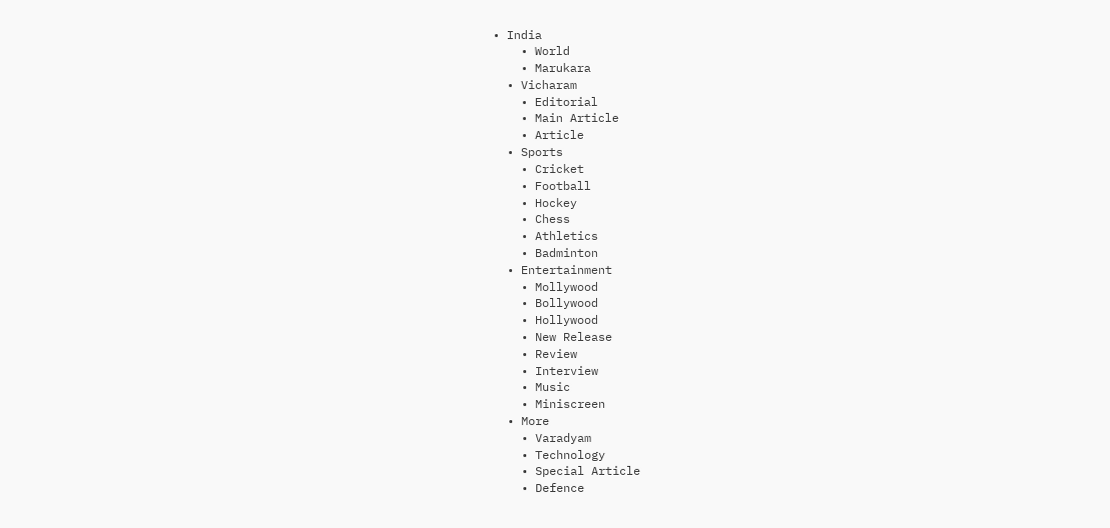• India
    • World
    • Marukara
  • Vicharam
    • Editorial
    • Main Article
    • Article
  • Sports
    • Cricket
    • Football
    • Hockey
    • Chess
    • Athletics
    • Badminton
  • Entertainment
    • Mollywood
    • Bollywood
    • Hollywood
    • New Release
    • Review
    • Interview
    • Music
    • Miniscreen
  • More
    • Varadyam
    • Technology
    • Special Article
    • Defence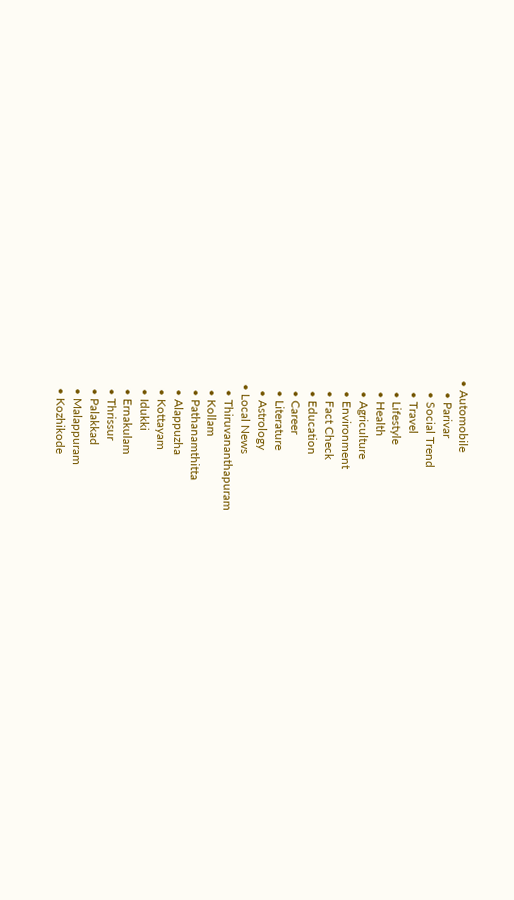• Automobile
    • Parivar
    • Social Trend
    • Travel
    • Lifestyle
    • Health
    • Agriculture
    • Environment
    • Fact Check
    • Education
    • Career
    • Literature
    • Astrology
  • Local News
    • Thiruvananthapuram
    • Kollam
    • Pathanamthitta
    • Alappuzha
    • Kottayam
    • Idukki
    • Ernakulam
    • Thrissur
    • Palakkad
    • Malappuram
    • Kozhikode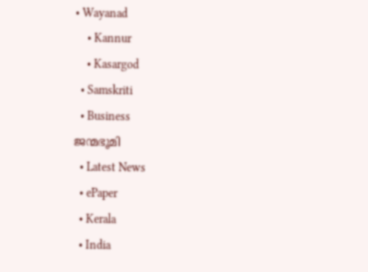• Wayanad
    • Kannur
    • Kasargod
  • Samskriti
  • Business
ജന്മഭൂമി
  • Latest News
  • ePaper
  • Kerala
  • India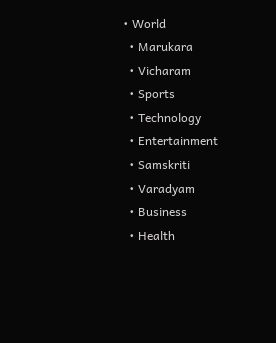• World
  • Marukara
  • Vicharam
  • Sports
  • Technology
  • Entertainment
  • Samskriti
  • Varadyam
  • Business
  • Health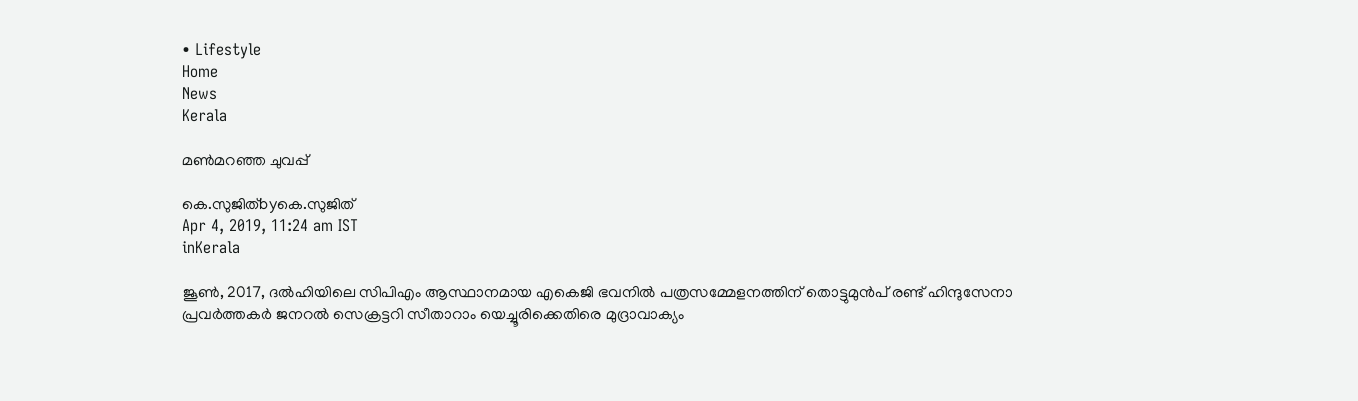• Lifestyle
Home
News
Kerala

മണ്‍മറഞ്ഞ ചുവപ്പ്

കെ.സുജിത്byകെ.സുജിത്
Apr 4, 2019, 11:24 am IST
inKerala

ജൂണ്‍, 2017, ദല്‍ഹിയിലെ സിപിഎം ആസ്ഥാനമായ എകെജി ഭവനില്‍ പത്രസമ്മേളനത്തിന് തൊട്ടുമുന്‍പ് രണ്ട് ഹിന്ദുസേനാ പ്രവര്‍ത്തകര്‍ ജനറല്‍ സെക്രട്ടറി സീതാറാം യെച്ചൂരിക്കെതിരെ മുദ്രാവാക്യം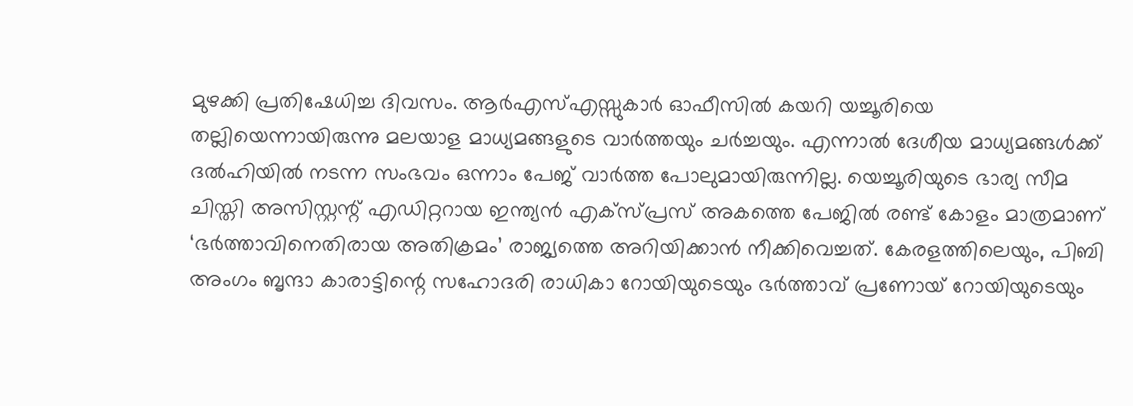മുഴക്കി പ്രതിഷേധിച്ച ദിവസം. ആര്‍എസ്എസ്സുകാര്‍ ഓഫീസില്‍ കയറി യച്ചൂരിയെ തല്ലിയെന്നായിരുന്നു മലയാള മാധ്യമങ്ങളുടെ വാര്‍ത്തയും ചര്‍ച്ചയും. എന്നാല്‍ ദേശീയ മാധ്യമങ്ങള്‍ക്ക് ദല്‍ഹിയില്‍ നടന്ന സംഭവം ഒന്നാം പേജ് വാര്‍ത്ത പോലുമായിരുന്നില്ല. യെച്ചൂരിയുടെ ഭാര്യ സീമ ചിസ്തി അസിസ്റ്റന്റ് എഡിറ്ററായ ഇന്ത്യന്‍ എക്‌സ്പ്രസ് അകത്തെ പേജില്‍ രണ്ട് കോളം മാത്രമാണ് ‘ഭര്‍ത്താവിനെതിരായ അതിക്രമം’ രാജ്യത്തെ അറിയിക്കാന്‍ നീക്കിവെച്ചത്. കേരളത്തിലെയും, പിബി അംഗം ബൃന്ദാ കാരാട്ടിന്റെ സഹോദരി രാധികാ റോയിയുടെയും ഭര്‍ത്താവ് പ്രണോയ് റോയിയുടെയും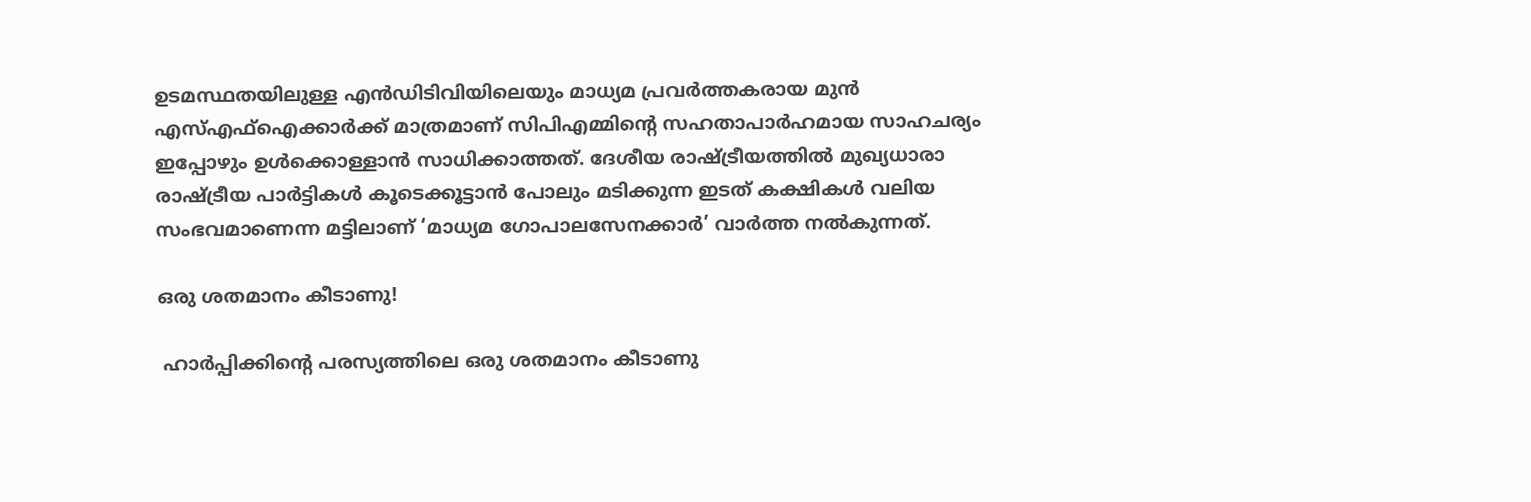ഉടമസ്ഥതയിലുള്ള എന്‍ഡിടിവിയിലെയും മാധ്യമ പ്രവര്‍ത്തകരായ മുന്‍ എസ്എഫ്‌ഐക്കാര്‍ക്ക് മാത്രമാണ് സിപിഎമ്മിന്റെ സഹതാപാര്‍ഹമായ സാഹചര്യം ഇപ്പോഴും ഉള്‍ക്കൊള്ളാന്‍ സാധിക്കാത്തത്. ദേശീയ രാഷ്‌ട്രീയത്തില്‍ മുഖ്യധാരാ രാഷ്‌ട്രീയ പാര്‍ട്ടികള്‍ കൂടെക്കൂട്ടാന്‍ പോലും മടിക്കുന്ന ഇടത് കക്ഷികള്‍ വലിയ സംഭവമാണെന്ന മട്ടിലാണ് ‘മാധ്യമ ഗോപാലസേനക്കാര്‍’ വാര്‍ത്ത നല്‍കുന്നത്.

ഒരു ശതമാനം കീടാണു!

 ഹാര്‍പ്പിക്കിന്റെ പരസ്യത്തിലെ ഒരു ശതമാനം കീടാണു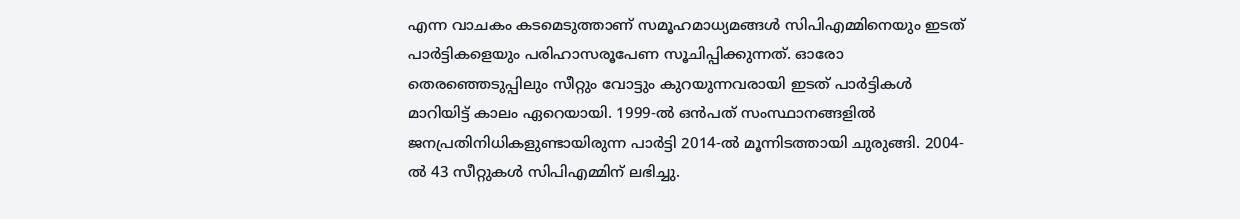എന്ന വാചകം കടമെടുത്താണ് സമൂഹമാധ്യമങ്ങള്‍ സിപിഎമ്മിനെയും ഇടത് പാര്‍ട്ടികളെയും പരിഹാസരൂപേണ സൂചിപ്പിക്കുന്നത്. ഓരോ തെരഞ്ഞെടുപ്പിലും സീറ്റും വോട്ടും കുറയുന്നവരായി ഇടത് പാര്‍ട്ടികള്‍ മാറിയിട്ട് കാലം ഏറെയായി. 1999-ല്‍ ഒന്‍പത് സംസ്ഥാനങ്ങളില്‍ ജനപ്രതിനിധികളുണ്ടായിരുന്ന പാര്‍ട്ടി 2014-ല്‍ മൂന്നിടത്തായി ചുരുങ്ങി. 2004-ല്‍ 43 സീറ്റുകള്‍ സിപിഎമ്മിന് ലഭിച്ചു.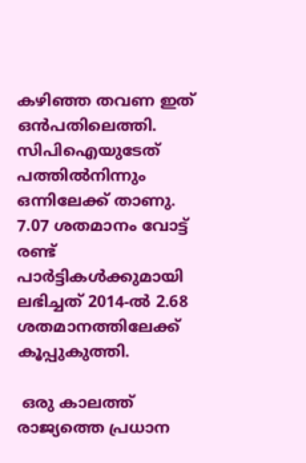കഴിഞ്ഞ തവണ ഇത് ഒന്‍പതിലെത്തി. സിപിഐയുടേത് പത്തില്‍നിന്നും ഒന്നിലേക്ക് താണു. 7.07 ശതമാനം വോട്ട് രണ്ട് പാര്‍ട്ടികള്‍ക്കുമായി ലഭിച്ചത് 2014-ല്‍ 2.68 ശതമാനത്തിലേക്ക് കൂപ്പുകുത്തി.

 ഒരു കാലത്ത് രാജ്യത്തെ പ്രധാന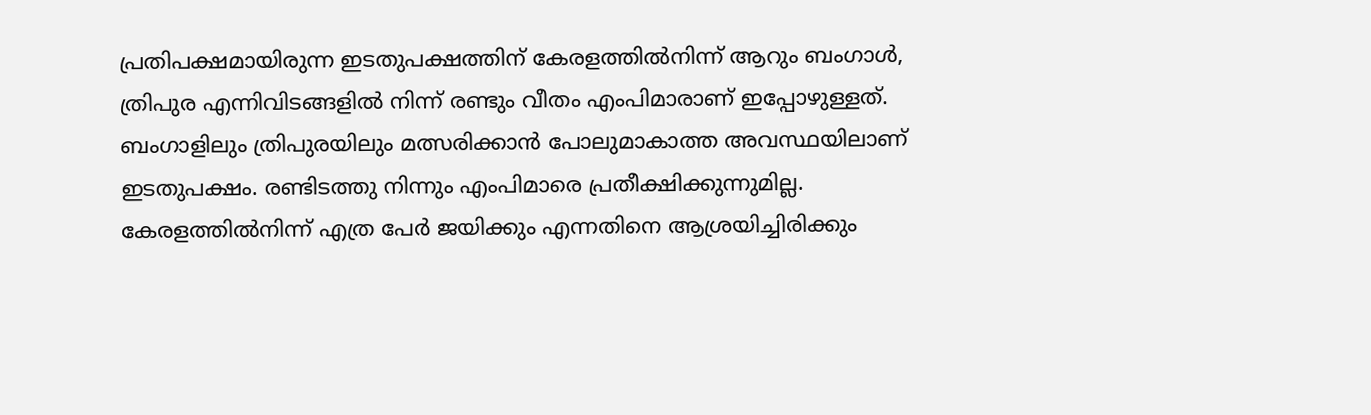പ്രതിപക്ഷമായിരുന്ന ഇടതുപക്ഷത്തിന് കേരളത്തില്‍നിന്ന് ആറും ബംഗാള്‍, ത്രിപുര എന്നിവിടങ്ങളില്‍ നിന്ന് രണ്ടും വീതം എംപിമാരാണ് ഇപ്പോഴുള്ളത്. ബംഗാളിലും ത്രിപുരയിലും മത്സരിക്കാന്‍ പോലുമാകാത്ത അവസ്ഥയിലാണ് ഇടതുപക്ഷം. രണ്ടിടത്തു നിന്നും എംപിമാരെ പ്രതീക്ഷിക്കുന്നുമില്ല. കേരളത്തില്‍നിന്ന് എത്ര പേര്‍ ജയിക്കും എന്നതിനെ ആശ്രയിച്ചിരിക്കും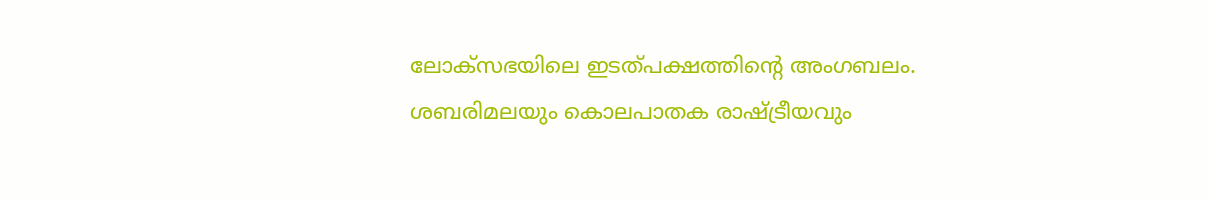ലോക്‌സഭയിലെ ഇടത്പക്ഷത്തിന്റെ അംഗബലം. ശബരിമലയും കൊലപാതക രാഷ്‌ട്രീയവും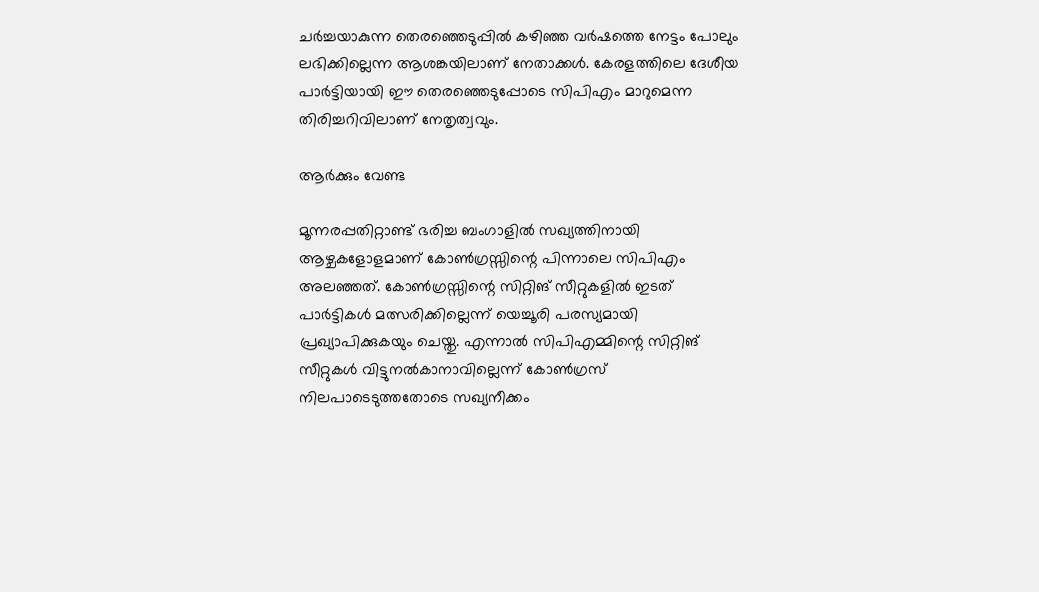ചര്‍ച്ചയാകുന്ന തെരഞ്ഞെടുപ്പില്‍ കഴിഞ്ഞ വര്‍ഷത്തെ നേട്ടം പോലും ലഭിക്കില്ലെന്ന ആശങ്കയിലാണ് നേതാക്കള്‍. കേരളത്തിലെ ദേശീയ പാര്‍ട്ടിയായി ഈ തെരഞ്ഞെടുപ്പോടെ സിപിഎം മാറുമെന്ന തിരിച്ചറിവിലാണ് നേതൃത്വവും.

ആര്‍ക്കും വേണ്ട

മൂന്നരപ്പതിറ്റാണ്ട് ഭരിച്ച ബംഗാളില്‍ സഖ്യത്തിനായി ആഴ്ചകളോളമാണ് കോണ്‍ഗ്രസ്സിന്റെ പിന്നാലെ സിപിഎം അലഞ്ഞത്. കോണ്‍ഗ്രസ്സിന്റെ സിറ്റിങ് സീറ്റുകളില്‍ ഇടത് പാര്‍ട്ടികള്‍ മത്സരിക്കില്ലെന്ന് യെച്ചൂരി പരസ്യമായി പ്രഖ്യാപിക്കുകയും ചെയ്തു. എന്നാല്‍ സിപിഎമ്മിന്റെ സിറ്റിങ് സീറ്റുകള്‍ വിട്ടുനല്‍കാനാവില്ലെന്ന് കോണ്‍ഗ്രസ് നിലപാടെടുത്തതോടെ സഖ്യനീക്കം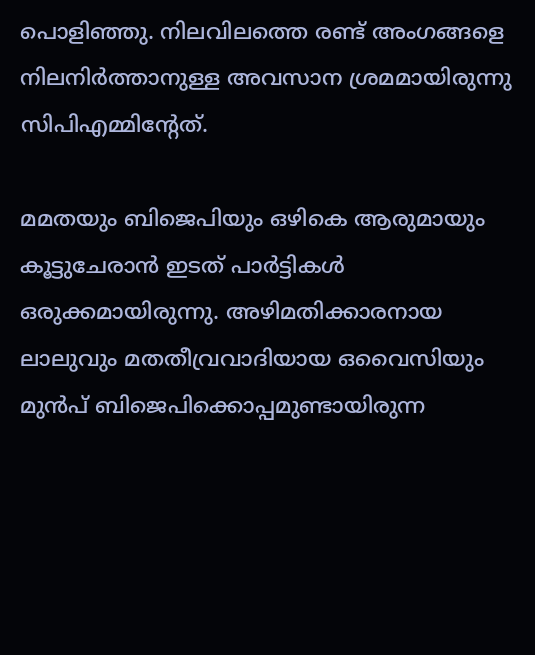പൊളിഞ്ഞു. നിലവിലത്തെ രണ്ട് അംഗങ്ങളെ നിലനിര്‍ത്താനുള്ള അവസാന ശ്രമമായിരുന്നു സിപിഎമ്മിന്റേത്.

മമതയും ബിജെപിയും ഒഴികെ ആരുമായും കൂട്ടുചേരാന്‍ ഇടത് പാര്‍ട്ടികള്‍ ഒരുക്കമായിരുന്നു. അഴിമതിക്കാരനായ ലാലുവും മതതീവ്രവാദിയായ ഒവൈസിയും മുന്‍പ് ബിജെപിക്കൊപ്പമുണ്ടായിരുന്ന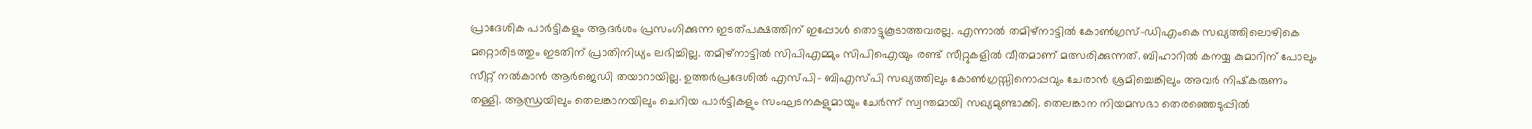പ്രാദേശിക പാര്‍ട്ടികളും ആദര്‍ശം പ്രസംഗിക്കുന്ന ഇടത്പക്ഷത്തിന് ഇപ്പോള്‍ തൊട്ടുകൂടാത്തവരല്ല. എന്നാല്‍ തമിഴ്‌നാട്ടില്‍ കോണ്‍ഗ്രസ്-ഡിഎംകെ സഖ്യത്തിലൊഴികെ മറ്റൊരിടത്തും ഇടതിന് പ്രാതിനിധ്യം ലഭിച്ചില്ല. തമിഴ്‌നാട്ടില്‍ സിപിഎമ്മും സിപിഐയും രണ്ട് സീറ്റുകളില്‍ വീതമാണ് മത്സരിക്കുന്നത്. ബിഹാറില്‍ കനയ്യ കുമാറിന് പോലും സീറ്റ് നല്‍കാന്‍ ആര്‍ജെഡി തയാറായില്ല. ഉത്തര്‍പ്രദേശില്‍ എസ്പി- ബിഎസ്പി സഖ്യത്തിലും കോണ്‍ഗ്രസ്സിനൊപ്പവും ചേരാന്‍ ശ്രമിച്ചെങ്കിലും അവര്‍ നിഷ്‌കരുണം തള്ളി. ആന്ധ്രയിലും തെലങ്കാനയിലും ചെറിയ പാര്‍ട്ടികളും സംഘടനകളുമായും ചേര്‍ന്ന് സ്വന്തമായി സഖ്യമുണ്ടാക്കി. തെലങ്കാന നിയമസഭാ തെരഞ്ഞെടുപ്പില്‍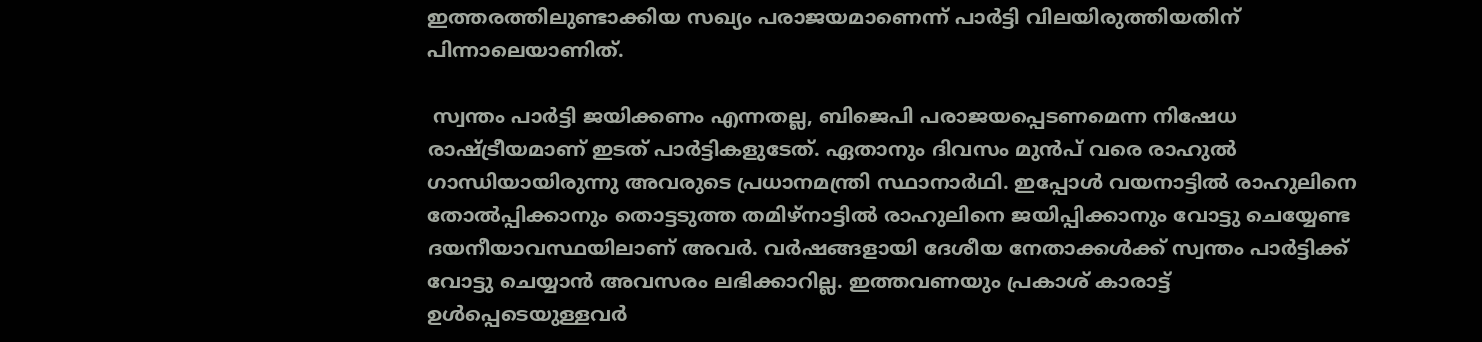ഇത്തരത്തിലുണ്ടാക്കിയ സഖ്യം പരാജയമാണെന്ന് പാര്‍ട്ടി വിലയിരുത്തിയതിന് പിന്നാലെയാണിത്.

 സ്വന്തം പാര്‍ട്ടി ജയിക്കണം എന്നതല്ല, ബിജെപി പരാജയപ്പെടണമെന്ന നിഷേധ രാഷ്‌ട്രീയമാണ് ഇടത് പാര്‍ട്ടികളുടേത്. ഏതാനും ദിവസം മുന്‍പ് വരെ രാഹുല്‍ ഗാന്ധിയായിരുന്നു അവരുടെ പ്രധാനമന്ത്രി സ്ഥാനാര്‍ഥി. ഇപ്പോള്‍ വയനാട്ടില്‍ രാഹുലിനെ തോല്‍പ്പിക്കാനും തൊട്ടടുത്ത തമിഴ്‌നാട്ടില്‍ രാഹുലിനെ ജയിപ്പിക്കാനും വോട്ടു ചെയ്യേണ്ട ദയനീയാവസ്ഥയിലാണ് അവര്‍. വര്‍ഷങ്ങളായി ദേശീയ നേതാക്കള്‍ക്ക് സ്വന്തം പാര്‍ട്ടിക്ക് വോട്ടു ചെയ്യാന്‍ അവസരം ലഭിക്കാറില്ല. ഇത്തവണയും പ്രകാശ് കാരാട്ട് ഉള്‍പ്പെടെയുള്ളവര്‍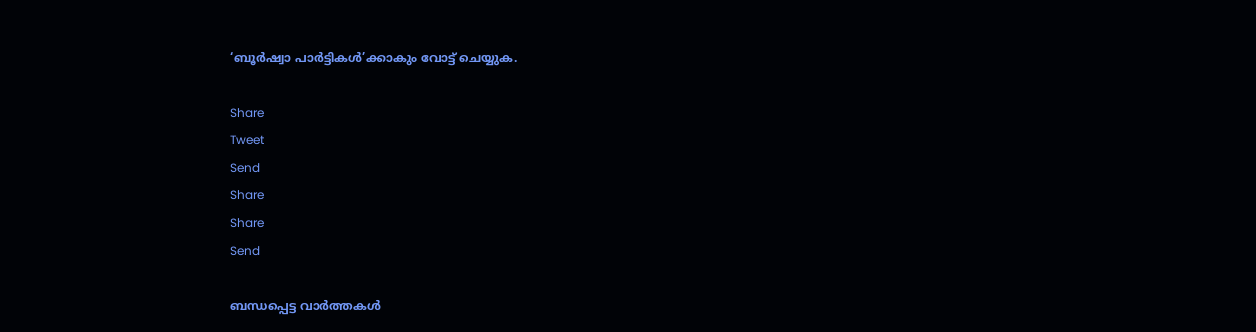‘ബൂര്‍ഷ്വാ പാര്‍ട്ടികള്‍’ക്കാകും വോട്ട് ചെയ്യുക.

Share
Tweet
Send
Share
Share
Send

ബന്ധപ്പെട്ട വാര്‍ത്തകള്‍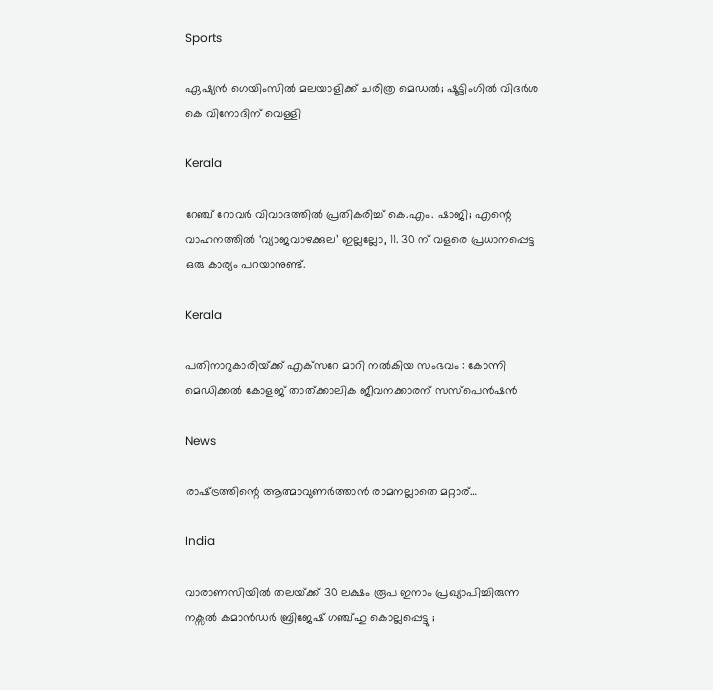Sports

ഏഷ്യൻ ഗെയിംസില്‍ മലയാളിക്ക് ചരിത്ര മെഡല്‍; ഷൂട്ടിംഗില്‍ വിദര്‍ശ കെ വിനോദിന് വെള്ളി

Kerala

റേഞ്ച് റോവർ വിവാദത്തിൽ പ്രതികരിച്ച് കെ.എം. ഷാജി; എന്റെ വാഹനത്തിൽ ‘വ്യാജവാഴക്കുല’ ഇല്ലല്ലോ, 11. 30 ന് വളരെ പ്രധാനപ്പെട്ട ഒരു കാര്യം പറയാനുണ്ട്.

Kerala

പതിനാറുകാരിയ്‌ക്ക് എക്‌സറേ മാറി നല്‍കിയ സംഭവം : കോന്നി മെഡിക്കല്‍ കോളജ് താത്ക്കാലിക ജീവനക്കാരന് സസ്‌പെന്‍ഷന്‍

News

രാഷ്‌ട്രത്തിന്റെ ആത്മാവുണര്‍ത്താന്‍ രാമനല്ലാതെ മറ്റാര്…

India

വാരാണസിയിൽ തലയ്‌ക്ക് 30 ലക്ഷം രൂപ ഇനാം പ്രഖ്യാപിച്ചിരുന്ന നക്സൽ കമാൻഡർ ബ്രിജേഷ് ഗഞ്ച്ഹു കൊല്ലപ്പെട്ടു ;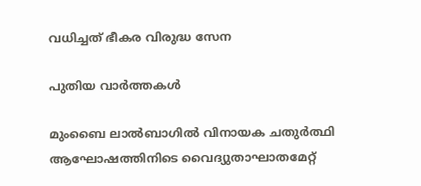വധിച്ചത് ഭീകര വിരുദ്ധ സേന

പുതിയ വാര്‍ത്തകള്‍

മുംബൈ ലാല്‍ബാഗില്‍ വിനായക ചതുര്‍ത്ഥി ആഘോഷത്തിനിടെ വൈദ്യുതാഘാതമേറ്റ്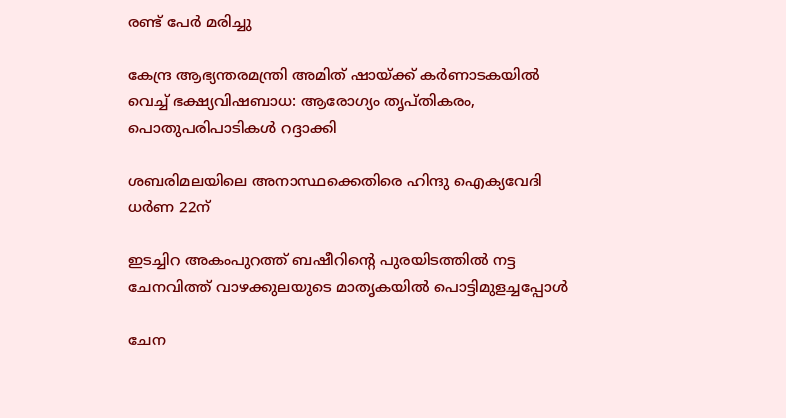രണ്ട് പേർ മരിച്ചു

കേന്ദ്ര ആഭ്യന്തരമന്ത്രി അമിത് ഷായ്‌ക്ക് കർണാടകയിൽ വെച്ച് ഭക്ഷ്യവിഷബാധ: ആരോഗ്യം തൃപ്തികരം, പൊതുപരിപാടികള്‍ റദ്ദാക്കി

ശബരിമലയിലെ അനാസ്ഥക്കെതിരെ ഹിന്ദു ഐക്യവേദി ധര്‍ണ 22ന്

ഇടച്ചിറ അകംപുറത്ത് ബഷീറിന്റെ പുരയിടത്തില്‍ നട്ട ചേനവിത്ത് വാഴക്കുലയുടെ മാതൃകയില്‍ പൊട്ടിമുളച്ചപ്പോള്‍

ചേന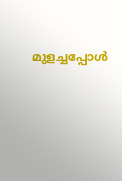മുളച്ചപ്പോള്‍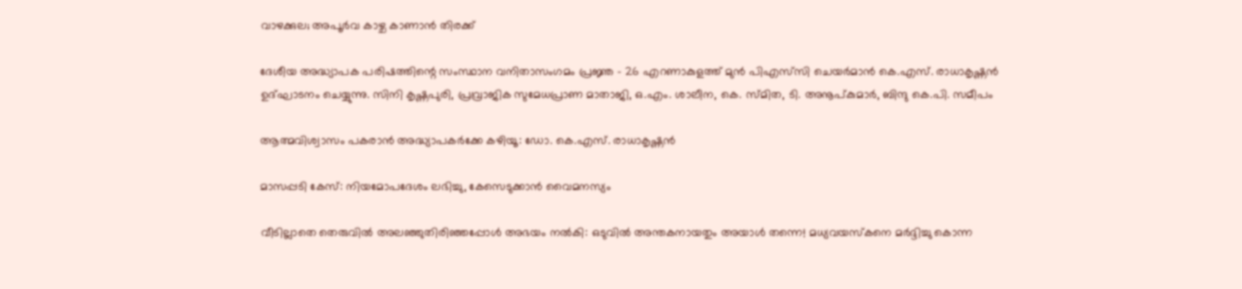വാഴക്കുല; അപൂര്‍വ കാഴ്ച കാണാന്‍ തിരക്ക്

ദേശീയ അദ്ധ്യാപക പരിഷത്തിന്റെ സംസ്ഥാന വനിതാസംഗമം പ്രജ്ഞ - 26 എറണാകുളത്ത് മുന്‍ പിഎസ്‌സി ചെയര്‍മാന്‍ കെ.എസ്. രാധാകൃഷ്ണന്‍ ഉദ്ഘാടനം ചെയ്യുന്നു. സിനി കൃഷ്ണപുരി, പ്രവ്രാജിക സുമേധപ്രാണ മാതാജി, ഒ.എം. ശാലീന, കെ. സ്മിത, ടി. അനൂപ്കുമാര്‍, ബിന്ദു കെ.പി. സമീപം

ആത്മവിശ്വാസം പകരാന്‍ അദ്ധ്യാപകര്‍ക്കേ കഴിയൂ: ഡോ. കെ.എസ്. രാധാകൃഷ്ണന്‍

മാസപ്പടി കേസ്: നിയമോപദേശം ലഭിച്ചു, കേസെടുക്കാന്‍ വൈമനസ്യം

വീടില്ലാതെ തെരുവിൽ അലഞ്ഞുതിരിഞ്ഞപ്പോൾ അഭയം നൽകി: ഒടുവിൽ അന്തകനായതും അയാൾ തന്നെ! മധ്യവയസ്കനെ മർദ്ദിച്ചു കൊന്ന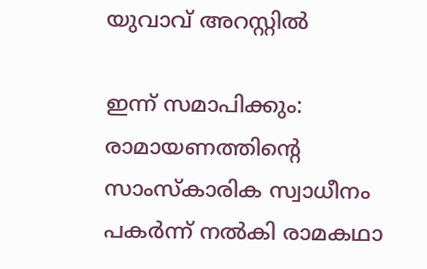യുവാവ് അറസ്റ്റിൽ

ഇന്ന് സമാപിക്കും: രാമായണത്തിന്റെ സാംസ്‌കാരിക സ്വാധീനം പകര്‍ന്ന് നല്‍കി രാമകഥാ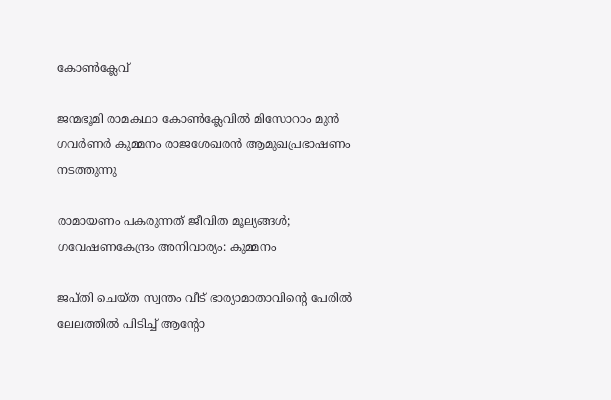കോണ്‍ക്ലേവ്

ജന്മഭൂമി രാമകഥാ കോണ്‍ക്ലേവില്‍ മിസോറാം മുന്‍ ഗവര്‍ണര്‍ കുമ്മനം രാജശേഖരന്‍ ആമുഖപ്രഭാഷണം നടത്തുന്നു

രാമായണം പകരുന്നത് ജീവിത മൂല്യങ്ങള്‍; ഗവേഷണകേന്ദ്രം അനിവാര്യം: കുമ്മനം

ജപ്തി ചെയ്ത സ്വന്തം വീട് ഭാര്യാമാതാവിന്റെ പേരിൽ ലേലത്തിൽ പിടിച്ച് ആന്റോ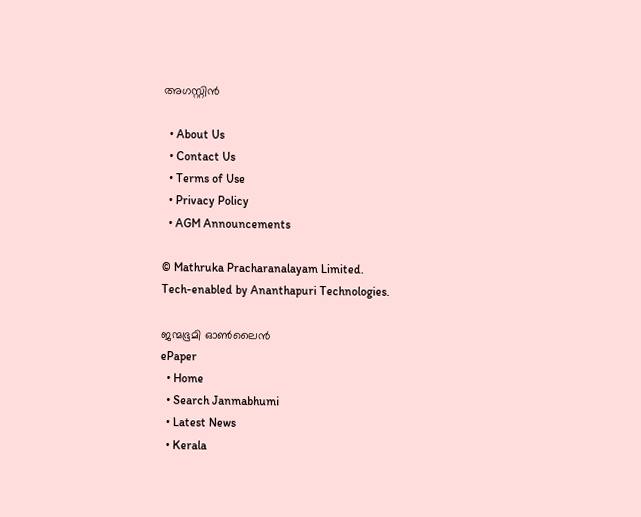അഗസ്റ്റിൻ

  • About Us
  • Contact Us
  • Terms of Use
  • Privacy Policy
  • AGM Announcements

© Mathruka Pracharanalayam Limited.
Tech-enabled by Ananthapuri Technologies.

ജന്മഭൂമി ഓണ്‍ലൈന്‍
ePaper
  • Home
  • Search Janmabhumi
  • Latest News
  • Kerala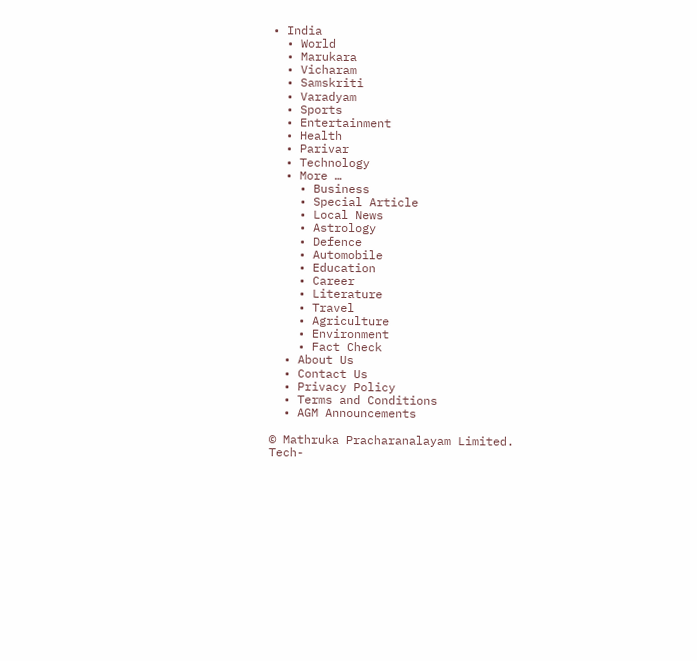• India
  • World
  • Marukara
  • Vicharam
  • Samskriti
  • Varadyam
  • Sports
  • Entertainment
  • Health
  • Parivar
  • Technology
  • More …
    • Business
    • Special Article
    • Local News
    • Astrology
    • Defence
    • Automobile
    • Education
    • Career
    • Literature
    • Travel
    • Agriculture
    • Environment
    • Fact Check
  • About Us
  • Contact Us
  • Privacy Policy
  • Terms and Conditions
  • AGM Announcements

© Mathruka Pracharanalayam Limited.
Tech-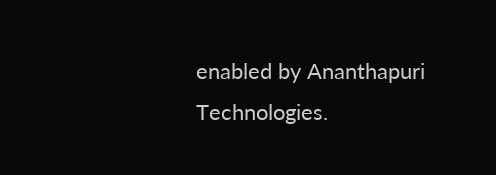enabled by Ananthapuri Technologies.